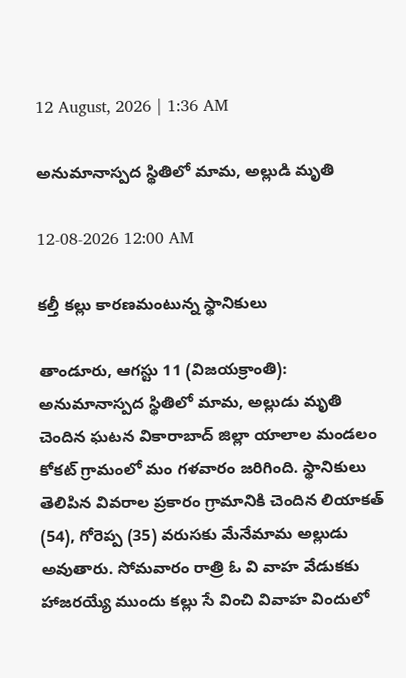12 August, 2026 | 1:36 AM

అనుమానాస్పద స్థితిలో మామ, అల్లుడి మృతి

12-08-2026 12:00 AM

కల్తీ కల్లు కారణమంటున్న స్థానికులు

తాండూరు, ఆగస్టు 11 (విజయక్రాంతి): అనుమానాస్పద స్థితిలో మామ, అల్లుడు మృతి చెందిన ఘటన వికారాబాద్ జిల్లా యాలాల మండలం కోకట్ గ్రామంలో మం గళవారం జరిగింది. స్థానికులు తెలిపిన వివరాల ప్రకారం గ్రామానికి చెందిన లియాకత్ (54), గోరెప్ప (35) వరుసకు మేనేమామ అల్లుడు అవుతారు. సోమవారం రాత్రి ఓ వి వాహ వేడుకకు హాజరయ్యే ముందు కల్లు సే వించి వివాహ విందులో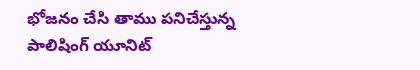భోజనం చేసి తాము పనిచేస్తున్న పాలిషింగ్ యూనిట్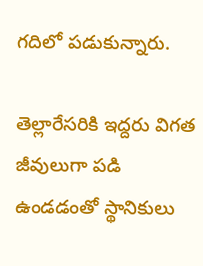గదిలో పడుకున్నారు.

తెల్లారేసరికి ఇద్దరు విగత జీవులుగా పడి ఉండడంతో స్థానికులు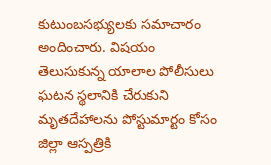కుటుంబసభ్యులకు సమాచారం అందించారు. విషయం తెలుసుకున్న యాలాల పోలీసులు ఘటన స్థలానికి చేరుకుని మృతదేహాలను పోస్టుమార్టం కోసం జిల్లా ఆస్పత్రికి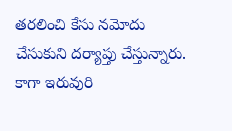తరలించి కేసు నమోదు చేసుకుని దర్యాప్తు చేస్తున్నారు. కాగా ఇరువురి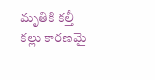మృతికి కల్తీ కల్లు కారణమై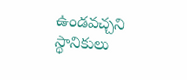ఉండవచ్చని స్థానికులు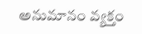అనుమానం వ్యక్తం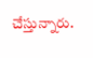చేస్తున్నారు.